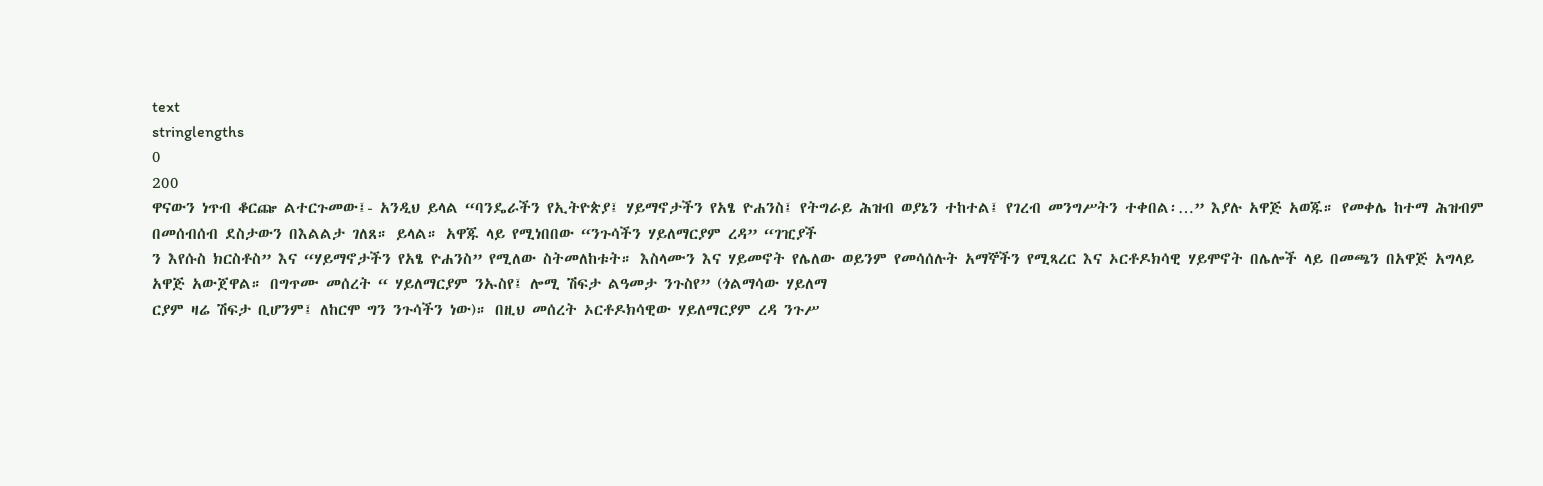text
stringlengths
0
200
ዋናውን ነጥብ ቆርጬ ልተርጉመው፤- አንዲህ ይላል “ባንዴራችን የኢትዮጵያ፤ ሃይማኖታችን የአፄ ዮሐንስ፤ የትግራይ ሕዝብ ወያኔን ተከተል፤ የገረብ መንግሥትን ተቀበል፡…” እያሉ አዋጅ አወጁ። የመቀሌ ከተማ ሕዝብም በመሰብሰብ ደስታውን በእልልታ ገለጸ። ይላል። አዋጁ ላይ የሚነበበው “ንጉሳችን ሃይለማርያም ረዳ” “ገዢያች
ን እየሱስ ክርስቶስ” እና “ሃይማኖታችን የአፄ ዮሐንስ” የሚለው ስትመለከቱት። እስላሙን እና ሃይመኖት የሌለው ወይንም የመሳሰሉት አማኞችን የሚጻረር እና ኦርቶዶክሳዊ ሃይሞኖት በሌሎች ላይ በመጫን በአዋጅ አግላይ አዋጅ አውጀዋል። በግጥሙ መሰረት “ ሃይለማርያም ንኡስየ፤ ሎሚ ሽፍታ ልዓመታ ንጉስየ” (ጎልማሳው ሃይለማ
ርያም ዛሬ ሽፍታ ቢሆንም፤ ለከርሞ ግን ንጉሳችን ነው)። በዚህ መሰረት ኦርቶዶክሳዊው ሃይለማርያም ረዳ ንጉሥ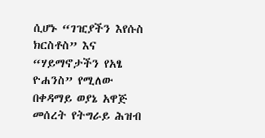ሲሆኑ “ገዢያችን እየሱስ ክርስቶስ” እና “ሃይማኖታችን የአፄ ዮሐንስ” የሚለው በቀዳማይ ወያኔ አዋጅ መሰረት የትግራይ ሕዝብ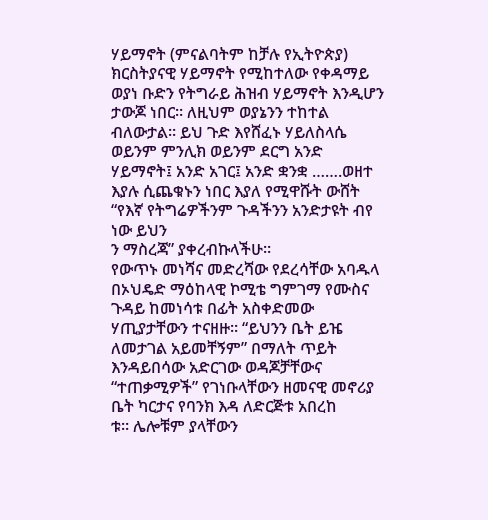ሃይማኖት (ምናልባትም ከቻሉ የኢትዮጵያ) ክርስትያናዊ ሃይማኖት የሚከተለው የቀዳማይ
ወያነ ቡድን የትግራይ ሕዝብ ሃይማኖት እንዲሆን ታውጆ ነበር። ለዚህም ወያኔንን ተከተል ብለውታል። ይህ ጉድ እየሸፈኑ ሃይለስላሴ ወይንም ምንሊክ ወይንም ደርግ አንድ ሃይማኖት፤ አንድ አገር፤ አንድ ቋንቋ …….ወዘተ እያሉ ሲጨቁኑን ነበር እያለ የሚዋሹት ውሸት “የእኛ የትግሬዎችንም ጉዳችንን አንድታዩት ብየ ነው ይህን
ን ማስረጃ” ያቀረብኩላችሁ።
የውጥኑ መነሻና መድረሻው የደረሳቸው አባዱላ በኦህዴድ ማዕከላዊ ኮሚቴ ግምገማ የሙስና ጉዳይ ከመነሳቱ በፊት አስቀድመው ሃጢያታቸውን ተናዘዙ። “ይህንን ቤት ይዤ ለመታገል አይመቸኝም” በማለት ጥይት እንዳይበሳው አድርገው ወዳጆቻቸውና “ተጠቃሚዎች” የገነቡላቸውን ዘመናዊ መኖሪያ ቤት ካርታና የባንክ እዳ ለድርጅቱ አበረከ
ቱ። ሌሎቹም ያላቸውን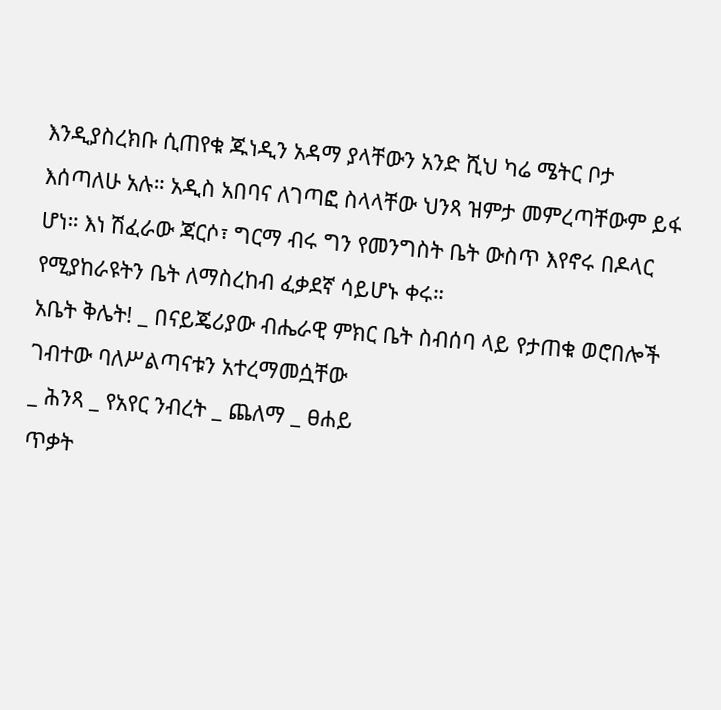እንዲያስረክቡ ሲጠየቁ ጁነዲን አዳማ ያላቸውን አንድ ሺህ ካሬ ሜትር ቦታ እሰጣለሁ አሉ። አዲስ አበባና ለገጣፎ ስላላቸው ህንጻ ዝምታ መምረጣቸውም ይፋ ሆነ። እነ ሽፈራው ጃርሶ፣ ግርማ ብሩ ግን የመንግስት ቤት ውስጥ እየኖሩ በዶላር የሚያከራዩትን ቤት ለማስረከብ ፈቃደኛ ሳይሆኑ ቀሩ።
አቤት ቅሌት! _ በናይጄሪያው ብሔራዊ ምክር ቤት ስብሰባ ላይ የታጠቁ ወሮበሎች ገብተው ባለሥልጣናቱን አተረማመሷቸው
_ ሕንጻ _ የአየር ንብረት _ ጨለማ _ ፀሐይ
ጥቃት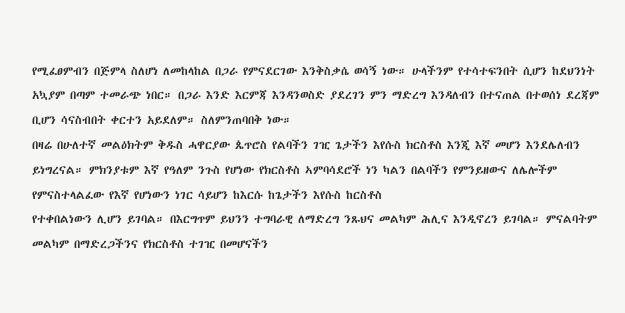የሚፈፀምብን በጅምላ ስለሆነ ለመከላከል በጋራ የምናደርገው እንቅስቃሴ ወሳኝ ነው። ሁላችንም የተሳተፍንበት ሲሆን ከደህንነት አኳያም በጣም ተመራጭ ነበር። በጋራ እንድ እርምጃ እንዳንወስድ ያደረገን ምን ማድረግ እንዳለብን በተናጠል በተወሰነ ደረጃም ቢሆን ሳናስብበት ቀርተን አይደለም። ስለምንጠባበቅ ነው።
በዛሬ በሁለተኛ መልዕክትም ቅዱስ ሓዋርያው ጴጥሮስ የልባችን ገዢ ጌታችን እየሱስ ክርስቶስ እንጂ እኛ መሆን እንደሌለብን ይነግረናል። ምክንያቱም እኛ የዓለም ንጉስ የሆነው የክርስቶስ ኣምባሳደሮች ነን ካልን በልባችን የምንይዘውና ለሌሎችም የምናስተላልፈው የእኛ የሆነውን ነገር ሳይሆን ከእርሱ ከጌታችን እየሱስ ከርስቶስ
የተቀበልነውን ሊሆን ይገባል። በእርግጥም ይህንን ተግባራዊ ለማድረግ ንጹህና መልካም ሕሊና እንዲኖረን ይገባል። ምናልባትም መልካም በማድረጋችንና የክርስቶስ ተገዢ በመሆናችን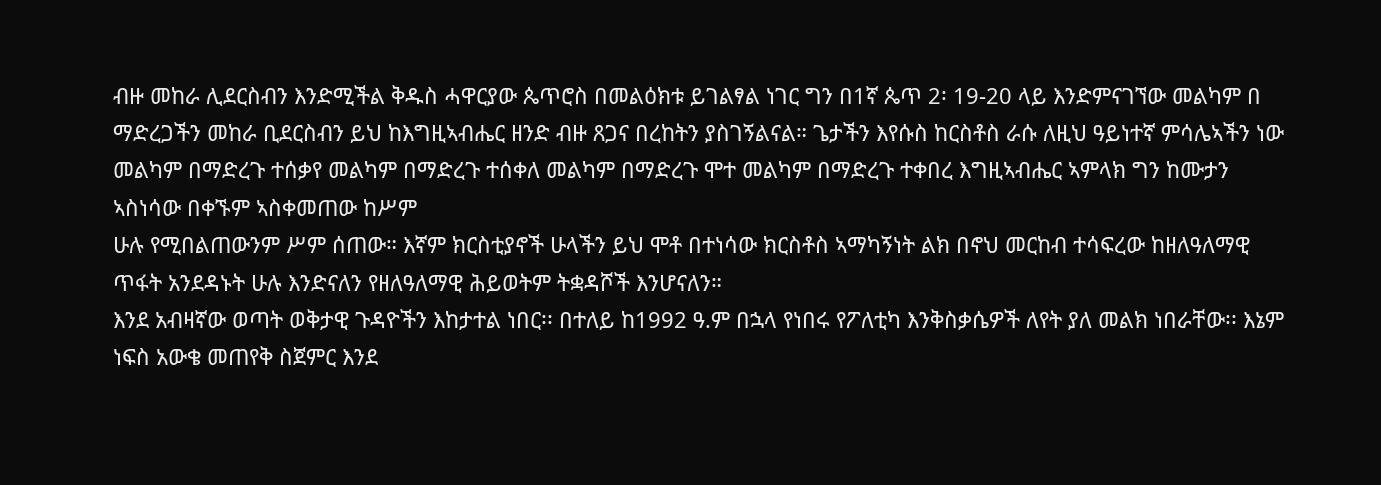ብዙ መከራ ሊደርስብን እንድሚችል ቅዱስ ሓዋርያው ጴጥሮስ በመልዕክቱ ይገልፃል ነገር ግን በ1ኛ ጴጥ 2፡ 19-20 ላይ እንድምናገኘው መልካም በ
ማድረጋችን መከራ ቢደርስብን ይህ ከእግዚኣብሔር ዘንድ ብዙ ጸጋና በረከትን ያስገኝልናል። ጌታችን እየሱስ ከርስቶስ ራሱ ለዚህ ዓይነተኛ ምሳሌኣችን ነው መልካም በማድረጉ ተሰቃየ መልካም በማድረጉ ተሰቀለ መልካም በማድረጉ ሞተ መልካም በማድረጉ ተቀበረ እግዚኣብሔር ኣምላክ ግን ከሙታን ኣስነሳው በቀኙም ኣስቀመጠው ከሥም
ሁሉ የሚበልጠውንም ሥም ሰጠው። እኛም ክርስቲያኖች ሁላችን ይህ ሞቶ በተነሳው ክርስቶስ ኣማካኝነት ልክ በኖህ መርከብ ተሳፍረው ከዘለዓለማዊ ጥፋት አንደዳኑት ሁሉ እንድናለን የዘለዓለማዊ ሕይወትም ትቋዳሾች እንሆናለን።
እንደ አብዛኛው ወጣት ወቅታዊ ጉዳዮችን እከታተል ነበር፡፡ በተለይ ከ1992 ዓ.ም በኋላ የነበሩ የፖለቲካ እንቅስቃሴዎች ለየት ያለ መልክ ነበራቸው፡፡ እኔም ነፍስ አውቄ መጠየቅ ስጀምር እንደ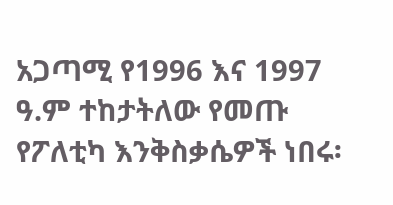አጋጣሚ የ1996 እና 1997 ዓ.ም ተከታትለው የመጡ የፖለቲካ እንቅስቃሴዎች ነበሩ፡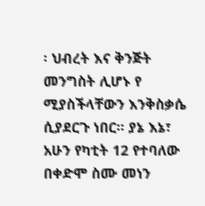፡ ህብረት እና ቅንጅት መንግስት ሊሆኑ የ
ሚያስችላቸውን እንቅስቃሴ ሲያደርጉ ነበር፡፡ ያኔ እኔ፣ አሁን የካቲት 12 የተባለው በቀድሞ ስሙ መነን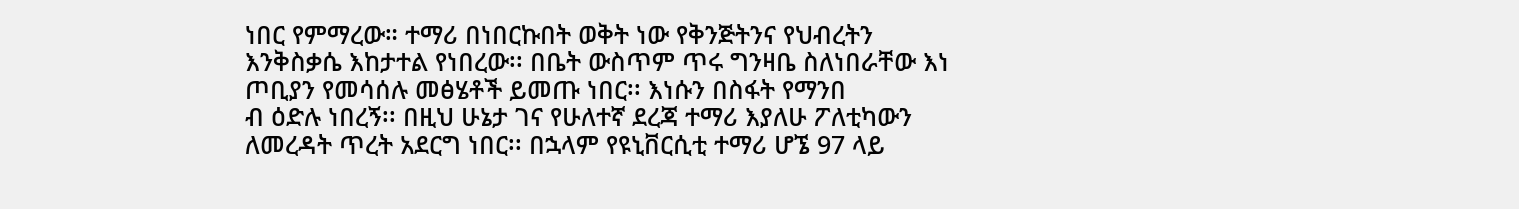ነበር የምማረው። ተማሪ በነበርኩበት ወቅት ነው የቅንጅትንና የህብረትን እንቅስቃሴ እከታተል የነበረው፡፡ በቤት ውስጥም ጥሩ ግንዛቤ ስለነበራቸው እነ ጦቢያን የመሳሰሉ መፅሄቶች ይመጡ ነበር፡፡ እነሱን በስፋት የማንበ
ብ ዕድሉ ነበረኝ፡፡ በዚህ ሁኔታ ገና የሁለተኛ ደረጃ ተማሪ እያለሁ ፖለቲካውን ለመረዳት ጥረት አደርግ ነበር፡፡ በኋላም የዩኒቨርሲቲ ተማሪ ሆኜ 97 ላይ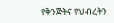የቅንጅትና የህብረትን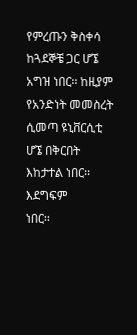የምረጡን ቅስቀሳ ከጓደኞቼ ጋር ሆኜ አግዝ ነበር፡፡ ከዚያም የአንድነት መመስረት ሲመጣ ዩኒቨርሲቲ ሆኜ በቅርበት እከታተል ነበር፡፡ እደግፍም
ነበር፡፡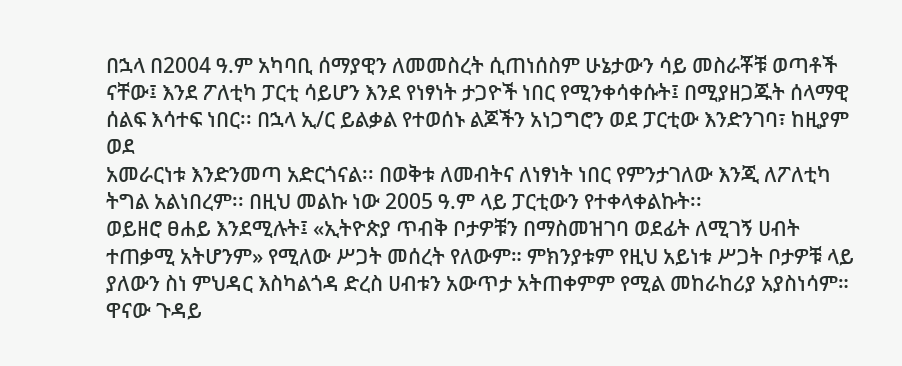በኋላ በ2004 ዓ.ም አካባቢ ሰማያዊን ለመመስረት ሲጠነሰስም ሁኔታውን ሳይ መስራቾቹ ወጣቶች ናቸው፤ እንደ ፖለቲካ ፓርቲ ሳይሆን እንደ የነፃነት ታጋዮች ነበር የሚንቀሳቀሱት፤ በሚያዘጋጁት ሰላማዊ ሰልፍ እሳተፍ ነበር፡፡ በኋላ ኢ/ር ይልቃል የተወሰኑ ልጆችን አነጋግሮን ወደ ፓርቲው እንድንገባ፣ ከዚያም ወደ
አመራርነቱ እንድንመጣ አድርጎናል፡፡ በወቅቱ ለመብትና ለነፃነት ነበር የምንታገለው እንጂ ለፖለቲካ ትግል አልነበረም፡፡ በዚህ መልኩ ነው 2005 ዓ.ም ላይ ፓርቲውን የተቀላቀልኩት፡፡
ወይዘሮ ፀሐይ እንደሚሉት፤ «ኢትዮጵያ ጥብቅ ቦታዎቹን በማስመዝገባ ወደፊት ለሚገኝ ሀብት ተጠቃሚ አትሆንም» የሚለው ሥጋት መሰረት የለውም። ምክንያቱም የዚህ አይነቱ ሥጋት ቦታዎቹ ላይ ያለውን ስነ ምህዳር እስካልጎዳ ድረስ ሀብቱን አውጥታ አትጠቀምም የሚል መከራከሪያ አያስነሳም። ዋናው ጉዳይ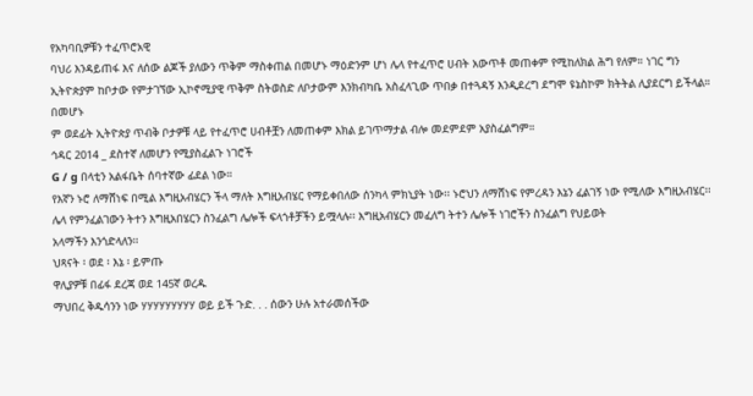የአካባቢዎቹን ተፈጥሮአዊ
ባህሪ እንዳይጠፋ እና ለሰው ልጆች ያለውን ጥቅም ማስቀጠል በመሆኑ ማዕድንም ሆነ ሌላ የተፈጥሮ ሀብት አውጥቶ መጠቀም የሚከለክል ሕግ የለም። ነገር ግን ኢትዮጵያም ከቦታው የምታገኘው ኢኮኖሚያዊ ጥቅም ስትወስድ ለቦታውም እንክብካቤ አስፈላጊው ጥበቃ በተጓዳኝ እንዲደረግ ደግሞ ዩኔስኮም ክትትል ሊያደርግ ይችላል። በመሆኑ
ም ወደፊት ኢትዮጵያ ጥብቅ ቦታዎቹ ላይ የተፈጥሮ ሀብቶቿን ለመጠቀም እክል ይገጥማታል ብሎ መደምደም አያስፈልግም።
ኅዳር 2014 _ ደስተኛ ለመሆን የሚያስፈልጉ ነገሮች
G / g በላቲን አልፋቤት ሰባተኛው ፊደል ነው።
የእኛን ኑሮ ለማሸነፍ በሚል እግዚአብሄርን ችላ ማለት እግዚአብሄር የማይቀበለው ሰንካላ ምክኒያት ነው፡፡ ኑሮህን ለማሸነፍ የምረዳን እኔን ፈልገኝ ነው የሚለው እግዚአብሄር፡፡ ሌላ የምንፈልገውን ትተን እግዚአበሄርን ስንፈልግ ሌሎች ፍላጎቶቻችን ይሟላሉ፡፡ እግዚአብሄርን መፈለግ ትተን ሌሎች ነገሮችን ስንፈልግ የህይወት
አላማችን እንጎድላለን፡፡
ህጻናት ፡ ወደ ፡ እኔ ፡ ይምጡ
ዋሊያዎቹ በፊፋ ደረጃ ወደ 145ኛ ወረዱ
ማህበረ ቅዱሳንን ነው ሃሃሃሃሃሃሃሃሃ ወይ ይች ጉድ. . . ሰውን ሁሉ አተራመሰችው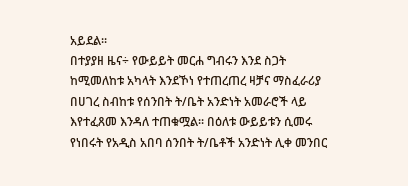አይደል፡፡
በተያያዘ ዜና÷ የውይይት መርሐ ግብሩን እንደ ስጋት ከሚመለከቱ አካላት እንደኾነ የተጠረጠረ ዛቻና ማስፈራሪያ በሀገረ ስብከቱ የሰንበት ት/ቤት አንድነት አመራሮች ላይ እየተፈጸመ እንዳለ ተጠቁሟል፡፡ በዕለቱ ውይይቱን ሲመሩ የነበሩት የአዲስ አበባ ሰንበት ት/ቤቶች አንድነት ሊቀ መንበር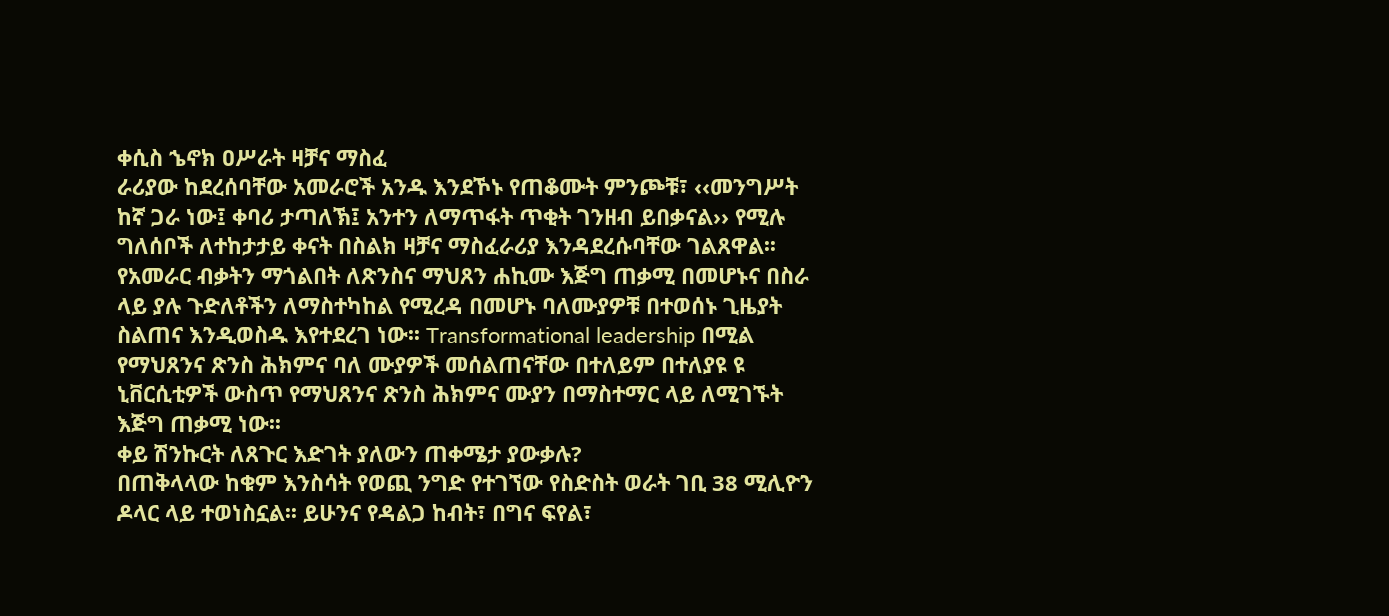ቀሲስ ኄኖክ ዐሥራት ዛቻና ማስፈ
ራሪያው ከደረሰባቸው አመራሮች አንዱ እንደኾኑ የጠቆሙት ምንጮቹ፣ ‹‹መንግሥት ከኛ ጋራ ነው፤ ቀባሪ ታጣለኽ፤ አንተን ለማጥፋት ጥቂት ገንዘብ ይበቃናል›› የሚሉ ግለሰቦች ለተከታታይ ቀናት በስልክ ዛቻና ማስፈራሪያ እንዳደረሱባቸው ገልጸዋል፡፡
የአመራር ብቃትን ማጎልበት ለጽንስና ማህጸን ሐኪሙ እጅግ ጠቃሚ በመሆኑና በስራ ላይ ያሉ ጉድለቶችን ለማስተካከል የሚረዳ በመሆኑ ባለሙያዎቹ በተወሰኑ ጊዜያት ስልጠና እንዲወስዱ እየተደረገ ነው፡፡ Transformational leadership በሚል የማህጸንና ጽንስ ሕክምና ባለ ሙያዎች መሰልጠናቸው በተለይም በተለያዩ ዩ
ኒቨርሲቲዎች ውስጥ የማህጸንና ጽንስ ሕክምና ሙያን በማስተማር ላይ ለሚገኙት እጅግ ጠቃሚ ነው፡፡
ቀይ ሽንኩርት ለጸጉር እድገት ያለውን ጠቀሜታ ያውቃሉ?
በጠቅላላው ከቁም እንስሳት የወጪ ንግድ የተገኘው የስድስት ወራት ገቢ 38 ሚሊዮን ዶላር ላይ ተወነስኗል፡፡ ይሁንና የዳልጋ ከብት፣ በግና ፍየል፣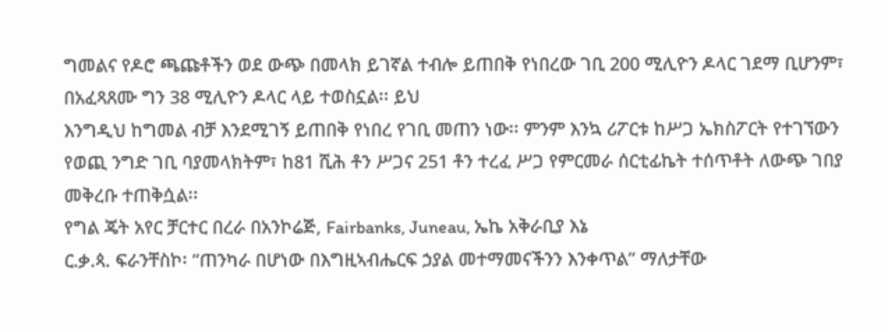ግመልና የዶሮ ጫጩቶችን ወደ ውጭ በመላክ ይገኛል ተብሎ ይጠበቅ የነበረው ገቢ 200 ሚሊዮን ዶላር ገደማ ቢሆንም፣ በአፈጻጸሙ ግን 38 ሚሊዮን ዶላር ላይ ተወስኗል፡፡ ይህ
እንግዲህ ከግመል ብቻ እንደሚገኝ ይጠበቅ የነበረ የገቢ መጠን ነው፡፡ ምንም እንኳ ሪፖርቱ ከሥጋ ኤክስፖርት የተገኘውን የወጪ ንግድ ገቢ ባያመላክትም፣ ከ81 ሺሕ ቶን ሥጋና 251 ቶን ተረፈ ሥጋ የምርመራ ሰርቲፊኬት ተሰጥቶት ለውጭ ገበያ መቅረቡ ተጠቅሷል፡፡
የግል ጄት አየር ቻርተር በረራ በአንኮሬጅ, Fairbanks, Juneau, ኤኬ አቅራቢያ እኔ
ር.ቃ.ጳ. ፍራንቸስኮ፡ “ጠንካራ በሆነው በእግዚኣብሔርፍ ኃያል መተማመናችንን እንቀጥል” ማለታቸው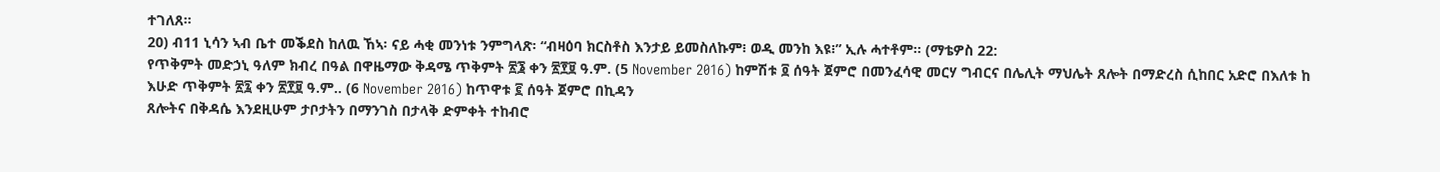ተገለጸ።
20) ብ11 ኒሳን ኣብ ቤተ መቕደስ ከለዉ ኸኣ፡ ናይ ሓቂ መንነቱ ንምግላጽ፡ “ብዛዕባ ክርስቶስ እንታይ ይመስለኩም፧ ወዲ መንከ እዩ፧” ኢሉ ሓተቶም። (ማቴዎስ 22:
የጥቅምት መድኃኒ ዓለም ክብረ በዓል በዋዜማው ቅዳሜ ጥቅምት ፳፮ ቀን ፳፻፱ ዓ.ም. (5 November 2016) ከምሽቱ ፬ ሰዓት ጀምሮ በመንፈሳዊ መርሃ ግብርና በሌሊት ማህሌት ጸሎት በማድረስ ሲከበር አድሮ በእለቱ ከ እሁድ ጥቅምት ፳፯ ቀን ፳፻፱ ዓ.ም.. (6 November 2016) ከጥዋቱ ፪ ሰዓት ጀምሮ በኪዳን
ጸሎትና በቅዳሴ እንደዚሁም ታቦታትን በማንገስ በታላቅ ድምቀት ተከብሮ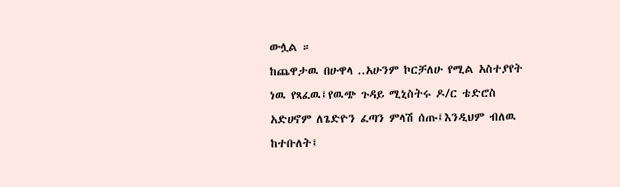ውሏል ።
ከጨዋታዉ በሁዋላ ..አሁንም ኮርቻለሁ የሚል አስተያየት ነዉ የጻፈዉ፤የዉጭ ጉዳይ ሚኒስትሩ ዶ/ር ቴድሮስ አድሀኖም ለጌድዮን ፈጣን ምላሽ ሰጡ፤እንዲህም ብለዉ ከተቡለት፤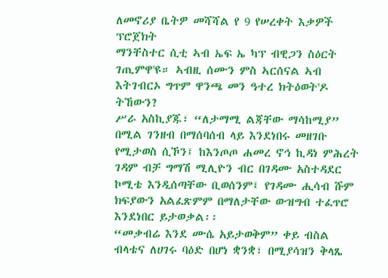ለመኖሪያ ቤትዎ መሻሻል የ 9 የሠረቀት እቃዎች ፕሮጀክት
ማንቸስተር ሲቲ ኣብ ኤፍ ኤ ካፕ ብዊጋን ስዕርት ገጢምዋ'ዩ። ኣብዚ ሰሙን ምስ ኣርሰናል ኣብ እትገብርኦ ግጥም ዋንጫ መን ዓተረ ክትዕወት'ዶ ትኸውን?
ሥራ አስኪያጁ፣ “ለታማሚ ልጃቸው ማሳከሚያ” በሚል ገንዘብ በማሰባሰብ ላይ እንደነበሩ መዘገቡ የሚታወስ ሲኾን፤ ከእንጦጦ ሐመረ ኖኅ ኪዳነ ምሕረት ገዳም ብቻ ግማሽ ሚሊዮን ብር በገዳሙ አስተዳደር ኮሚቴ እንዲሰጣቸው ቢወሰንም፤ የገዳሙ ሒሳብ ሹም ክፍያውን አልፈጽምም በማለታቸው ውዝግብ ተፈጥሮ እንደነበር ይታወቃል፡፡
“መቃብሬ እንደ ሙሴ አይታወቅም” ቀይ ብስል ብላቴና ለሀገሩ ባዕድ በሆነ ቋንቋ፣ በሚያሳዝን ቅላጼ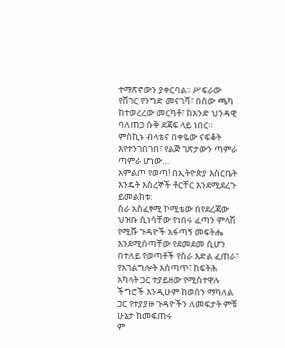ተማጽኖውን ያቀርባል፡፡ ሥፍራው የሸገር የንግድ መናገሻ፣ በሰው ጫካ ከተወረረው መርካቶ፣ ከአንድ ህንዳዊ ባለጠጋ ሱቅ ደጃፍ ላይ ነበር። ምስኪኑ ብላቴና በቀዬው ናፍቆት እየተንገበገበ፣ የልጅ ገጽታውን ጣምራ ጣምራ ሆነው…
አምልጦ የወጣ! በኢትዮጵያ እስርቤት እንዴት እስረኞች ቶርቸር እንደሚደረጉ ይመልከቱ:
ስራ አስፈፃሚ ኮሚቴው በየደረጃው ህዝቡ ሲነሳቸው የነበሩ ፈጣን ምላሽ የሚሹ ጉዳዮች አፋጣኝ መፍትሔ እንደሚሰጣቸው የደመደመ ሲሆን በተለይ የወጣቶች የስራ እድል ፈጠራ፣ የአገልግሎት አሰጣጥ፣ ከፍትሕ አካላት ጋር ተያይዘው የሚስተዋሉ ችግሮች እንዲሁም ከወሰን ማካለል ጋር የተያያዙ ጉዳዮችን ለመፍታት ምቹ ሁኔታ ከመፍጠሩ
ም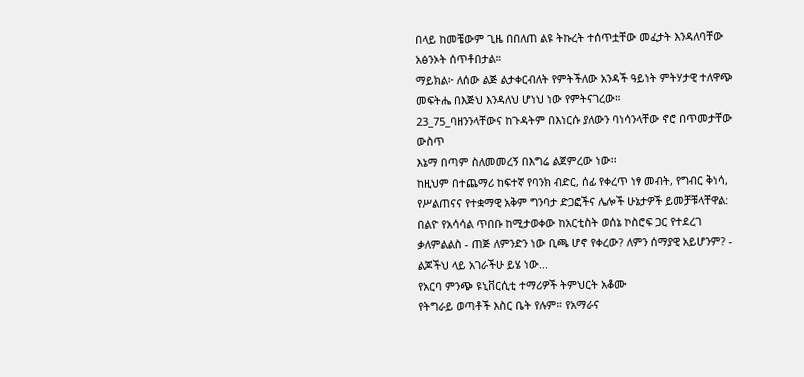በላይ ከመቼውም ጊዜ በበለጠ ልዩ ትኩረት ተሰጥቷቸው መፈታት እንዳለባቸው አፅንኦት ሰጥቶበታል።
ማይክል፦ ለሰው ልጅ ልታቀርብለት የምትችለው አንዳች ዓይነት ምትሃታዊ ተለዋጭ መፍትሔ በእጅህ እንዳለህ ሆነህ ነው የምትናገረው።
23_75_ባዘንንላቸውና ከጉዳትም በእነርሱ ያለውን ባነሳንላቸው ኖሮ በጥመታቸው ውስጥ
እኔማ በጣም ስለመመረኝ በእግሬ ልጀምረው ነው፡፡
ከዚህም በተጨማሪ ከፍተኛ የባንክ ብድር, ሰፊ የቀረጥ ነፃ መብት, የግብር ቅነሳ, የሥልጠናና የተቋማዊ አቅም ግንባታ ድጋፎችና ሌሎች ሁኔታዎች ይመቻቹላቸዋል:
በልዮ የአሳሳል ጥበቡ ከሚታወቀው ከአርቲስት ወሰኔ ኮስሮፍ ጋር የተደረገ ቃለምልልስ - ጠጅ ለምንድን ነው ቢጫ ሆኖ የቀረው? ለምን ሰማያዊ አይሆንም? - ልጆችህ ላይ አገራችሁ ይሄ ነው...
የአርባ ምንጭ ዩኒቨርሲቲ ተማሪዎች ትምህርት አቆሙ
የትግራይ ወጣቶች እስር ቤት የሉም። የአማራና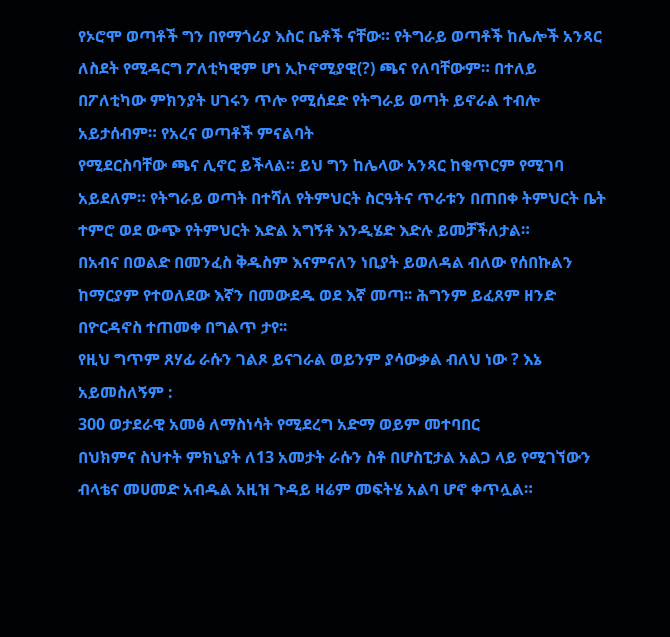የኦሮሞ ወጣቶች ግን በየማጎሪያ እስር ቤቶች ናቸው። የትግራይ ወጣቶች ከሌሎች አንጻር ለስደት የሚዳርግ ፖለቲካዊም ሆነ ኢኮኖሚያዊ(?) ጫና የለባቸውም። በተለይ በፖለቲካው ምክንያት ሀገሩን ጥሎ የሚሰደድ የትግራይ ወጣት ይኖራል ተብሎ አይታሰብም። የአረና ወጣቶች ምናልባት
የሚደርስባቸው ጫና ሊኖር ይችላል። ይህ ግን ከሌላው አንጻር ከቁጥርም የሚገባ አይደለም። የትግራይ ወጣት በተሻለ የትምህርት ስርዓትና ጥራቱን በጠበቀ ትምህርት ቤት ተምሮ ወደ ውጭ የትምህርት እድል አግኝቶ እንዲሄድ እድሉ ይመቻችለታል።
በአብና በወልድ በመንፈስ ቅዱስም እናምናለን ነቢያት ይወለዳል ብለው የሰበኩልን ከማርያም የተወለደው እኛን በመውደዱ ወደ እኛ መጣ፡፡ ሕግንም ይፈጸም ዘንድ በዮርዳኖስ ተጠመቀ በግልጥ ታየ፡፡
የዚህ ግጥም ጸሃፊ ራሱን ገልጾ ይናገራል ወይንም ያሳውቃል ብለህ ነው ? እኔ አይመስለኝም :
300 ወታደራዊ አመፅ ለማስነሳት የሚደረግ አድማ ወይም መተባበር
በህክምና ስህተት ምክኒያት ለ13 አመታት ራሱን ስቶ በሆስፒታል አልጋ ላይ የሚገኘውን ብላቴና መሀመድ አብዱል አዚዝ ጉዳይ ዛሬም መፍትሄ አልባ ሆኖ ቀጥሏል።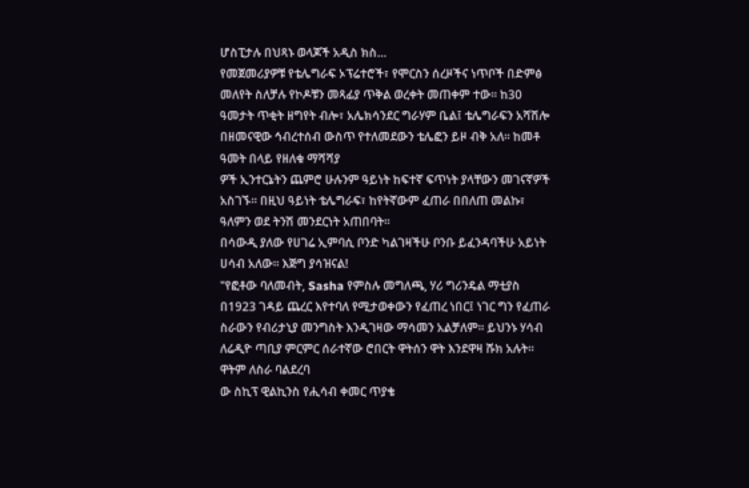ሆስፒታሉ በህጻኑ ወላጆች አዲስ ክስ…
የመጀመሪያዎቹ የቴሌግራፍ ኦፕሬተሮች፣ የሞርስን ሰረዞችና ነጥቦች በድምፅ መለየት ስለቻሉ የኮዶቹን መጻፊያ ጥቅል ወረቀት መጠቀም ተው፡፡ ከ30 ዓመታት ጥቂት ዘግየት ብሎ፣ አሌክሳንደር ግራሃም ቤል፤ ቴሌግራፍን አሻሽሎ በዘመናዊው ኅብረተሰብ ውስጥ የተለመደውን ቴሌፎን ይዞ ብቅ አለ፡፡ ከመቶ ዓመት በላይ የዘለቁ ማሻሻያ
ዎች ኢንተርኔትን ጨምሮ ሁሉንም ዓይነት ከፍተኛ ፍጥነት ያላቸውን መገናኛዎች አስገኙ፡፡ በዚህ ዓይነት ቴሌግራፍ፣ ከየትኛውም ፈጠራ በበለጠ መልኩ፣ ዓለምን ወደ ትንሽ መንደርነት አጠበባት፡፡
በሳውዲ ያለው የሀገሬ ኢምባሲ ቦንድ ካልገዛችሁ ቦንቡ ይፈንዳባችሁ አይነት ሀሳብ አለው። እጅግ ያሳዝናል!
"የፎቶው ባለመብት, Sasha የምስሉ መግለጫ, ሃሪ ግሪንዴል ማቲያስ በ1923 ገዳይ ጨረር እየተባለ የሚታወቀውን የፈጠረ ነበር፤ ነገር ግን የፈጠራ ስራውን የብሪታኒያ መንግስት እንዲገዛው ማሳመን አልቻለም። ይህንኑ ሃሳብ ለሬዲዮ ጣቢያ ምርምር ሰራተኛው ሮበርት ዋትሰን ዋት እንደዋዛ ሹክ አሉት። ዋትም ለስራ ባልደረባ
ው ስኪፕ ዊልኪንስ የሒሳብ ቀመር ጥያቄ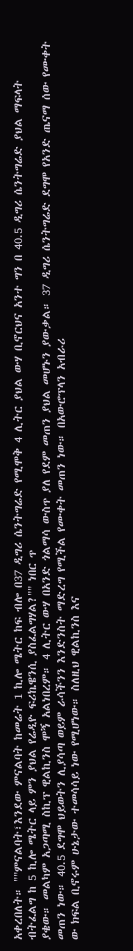አቀረበለት። ""ምናልባት፣እንደው ምናልባት ከመሬት 1 ኪሎ ሜትር ከፍ ብሎ በ37 ዲግሪ ሴንትግሬድ የሚሞቅ 4 ሊትር ያህል ውሃ ቢኖርህና አንተ ግን በ 40.5 ዲግሪ ሴንትግሬድ ያህል ማፍላት ብትፈልግ ከ 5 ኪሎ ሜትር ላይ ምን ያህል የሬዲዮ ፍሪኬዌንሲ ያስፈልግሃል?"" ነበር ጥ
ያቄው። መልካም አጋጣሚ ስኪፕ ዊልኪንስ ሞኝ አልነበረም። 4 ሊትር ውሃ በአንድ ጎልማሳ ውስጥ ያለ የደም መጠን ያህል መሆኑን ያውቃል። 37 ዲግሪ ሴንትግሬድ ደግሞ የአንድ ጤናማ ሰው የሙቀት መጠን ነው። 40.5 ደግሞ ህይወትን ሊያሳጣ ወይም ራሳችንን እንድንስት ማድረግ የሚችል የሙቀት መጠን ነው። በአውሮፕላን አብራሪ
ው ክፍል ቢኖሩም ሁኔታው ተመሳሳይ ነው የሚሆነው። ስለዚህ ዊልኪንስ እና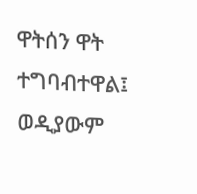ዋትሰን ዋት ተግባብተዋል፤ ወዲያውም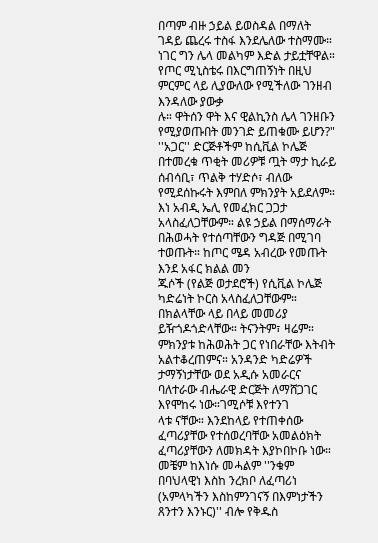በጣም ብዙ ኃይል ይወስዳል በማለት ገዳይ ጨረሩ ተስፋ እንደሌለው ተስማሙ። ነገር ግን ሌላ መልካም እድል ታይቷቸዋል። የጦር ሚኒስቴሩ በእርግጠኝነት በዚህ ምርምር ላይ ሊያውለው የሚችለው ገንዘብ እንዳለው ያውቃ
ሉ። ዋትሰን ዋት እና ዊልኪንስ ሌላ ገንዘቡን የሚያወጡበት መንገድ ይጠቁሙ ይሆን?"
''አጋር'' ድርጅቶችም ከሲቪል ኮሌጅ በተመረቁ ጥቂት መሪዎቹ ጧት ማታ ኪራይ ሰብሳቢ፣ ጥልቅ ተሃድሶ፣ ብለው የሚደሰኩሩት እምበለ ምክንያት አይደለም። እነ አብዲ ኤሊ የመፈክር ጋጋታ አላስፈለጋቸውም። ልዩ ኃይል በማሰማራት በሕወሓት የተሰጣቸውን ግዳጅ በሚገባ ተወጡት። ከጦር ሜዳ አብረው የመጡት እንደ አፋር ክልል መን
ጁሶች (የልጅ ወታደሮች) የሲቪል ኮሌጅ ካድሬነት ኮርስ አላስፈለጋቸውም። በክልላቸው ላይ በላይ መመሪያ ይዥጎዶጎድላቸው። ትናንትም፣ ዛሬም። ምክንያቱ ከሕወሕት ጋር የነበራቸው እትብት አልተቆረጠምና። አንዳንድ ካድሬዎች ታማኝነታቸው ወደ አዲሱ አመራርና ባለተራው ብሔራዊ ድርጅት ለማሸጋገር እየሞከሩ ነው።ገሚሶቹ እየተንገ
ላቱ ናቸው። እንደከላይ የተጠቀሰው ፈጣሪያቸው የተሰወረባቸው አመልዕክት ፈጣሪያቸውን ለመክዳት እያኮበኮቡ ነው። መቼም ከእነሱ መሓልም ''ንቁም በባህላዊነ እስከ ንረክቦ ለፈጣሪነ (አምላካችን እስከምንገናኝ በእምነታችን ጸንተን እንኑር)'' ብሎ የቅዱስ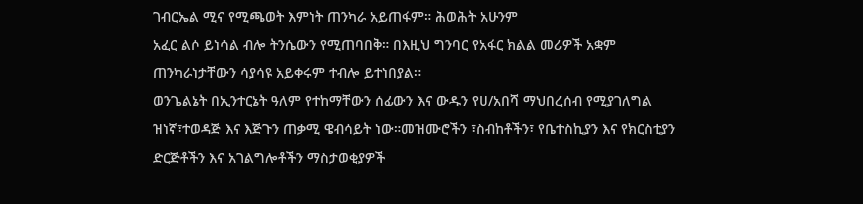ገብርኤል ሚና የሚጫወት እምነት ጠንካራ አይጠፋም። ሕወሕት አሁንም
አፈር ልሶ ይነሳል ብሎ ትንሴውን የሚጠባበቅ። በእዚህ ግንባር የአፋር ክልል መሪዎች አቋም ጠንካራነታቸውን ሳያሳዩ አይቀሩም ተብሎ ይተነበያል።
ወንጌልኔት በኢንተርኔት ዓለም የተከማቸውን ሰፊውን እና ውዱን የሀ/አበሻ ማህበረሰብ የሚያገለግል ዝነኛ፣ተወዳጅ እና እጅጉን ጠቃሚ ዌብሳይት ነው።መዝሙሮችን ፣ስብከቶችን፣ የቤተስኪያን እና የክርስቲያን ድርጅቶችን እና አገልግሎቶችን ማስታወቂያዎች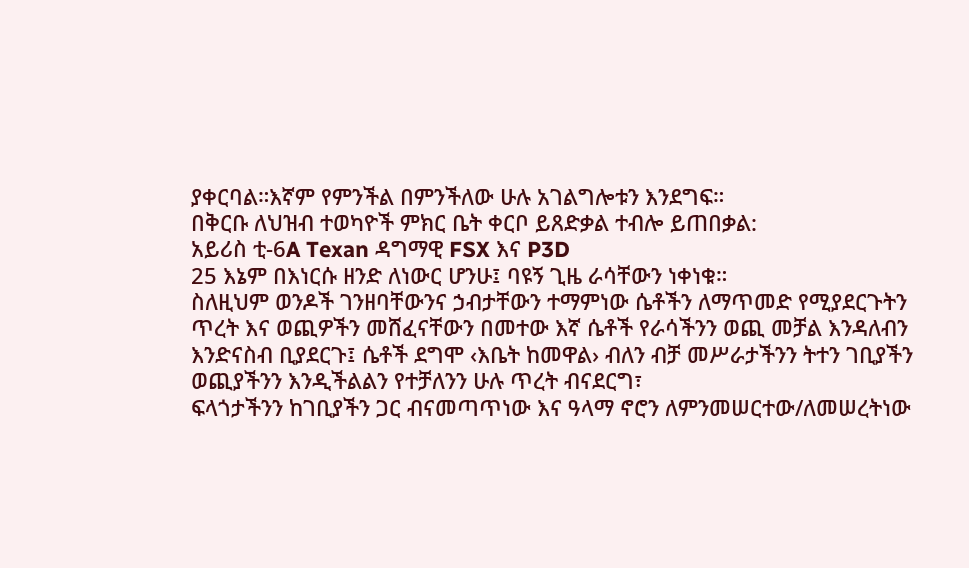ያቀርባል።እኛም የምንችል በምንችለው ሁሉ አገልግሎቱን እንደግፍ።
በቅርቡ ለህዝብ ተወካዮች ምክር ቤት ቀርቦ ይጸድቃል ተብሎ ይጠበቃል:
አይሪስ ቲ-6A Texan ዳግማዊ FSX እና P3D
25 እኔም በእነርሱ ዘንድ ለነውር ሆንሁ፤ ባዩኝ ጊዜ ራሳቸውን ነቀነቁ።
ስለዚህም ወንዶች ገንዘባቸውንና ኃብታቸውን ተማምነው ሴቶችን ለማጥመድ የሚያደርጉትን ጥረት እና ወጪዎችን መሸፈናቸውን በመተው እኛ ሴቶች የራሳችንን ወጪ መቻል እንዳለብን እንድናስብ ቢያደርጉ፤ ሴቶች ደግሞ ‹እቤት ከመዋል› ብለን ብቻ መሥራታችንን ትተን ገቢያችን ወጪያችንን እንዲችልልን የተቻለንን ሁሉ ጥረት ብናደርግ፣
ፍላጎታችንን ከገቢያችን ጋር ብናመጣጥነው እና ዓላማ ኖሮን ለምንመሠርተው/ለመሠረትነው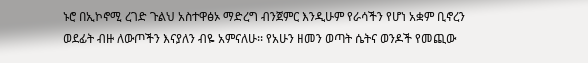ኑሮ በኢኮኖሚ ረገድ ጉልህ አስተዋፅኦ ማድረግ ብንጀምር እንዲሁም የራሳችን የሆነ አቋም ቢኖረን ወደፊት ብዙ ለውጦችን እናያለን ብዬ አምናለሁ፡፡ የአሁን ዘመን ወጣት ሴትና ወንዶች የመጪው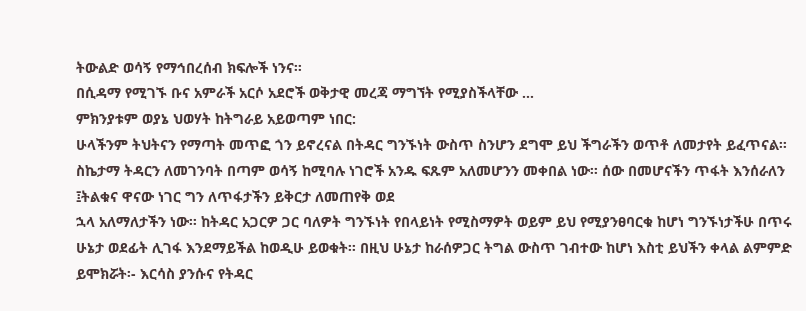ትውልድ ወሳኝ የማኅበረሰብ ክፍሎች ነንና፡፡
በሲዳማ የሚገኙ ቡና አምራች አርሶ አደሮች ወቅታዊ መረጃ ማግኘት የሚያስችላቸው ...
ምክንያቱም ወያኔ ህወሃት ከትግራይ አይወጣም ነበር:
ሁላችንም ትህትናን የማጣት መጥፎ ጎን ይኖረናል በትዳር ግንኙነት ውስጥ ስንሆን ደግሞ ይህ ችግራችን ወጥቶ ለመታየት ይፈጥናል፡፡ ስኬታማ ትዳርን ለመገንባት በጣም ወሳኝ ከሚባሉ ነገሮች አንዱ ፍጹም አለመሆንን መቀበል ነው፡፡ ሰው በመሆናችን ጥፋት እንሰራለን ፤ትልቁና ዋናው ነገር ግን ለጥፋታችን ይቅርታ ለመጠየቅ ወደ
ኋላ አለማለታችን ነው፡፡ ከትዳር አጋርዎ ጋር ባለዎት ግንኙነት የበላይነት የሚስማዎት ወይም ይህ የሚያንፀባርቁ ከሆነ ግንኙነታችሁ በጥሩ ሁኔታ ወደፊት ሊገፋ እንደማይችል ከወዲሁ ይወቁት፡፡ በዚህ ሁኔታ ከራሰዎጋር ትግል ውስጥ ገብተው ከሆነ እስቲ ይህችን ቀላል ልምምድ ይሞክሯት፡- እርሳስ ያንሱና የትዳር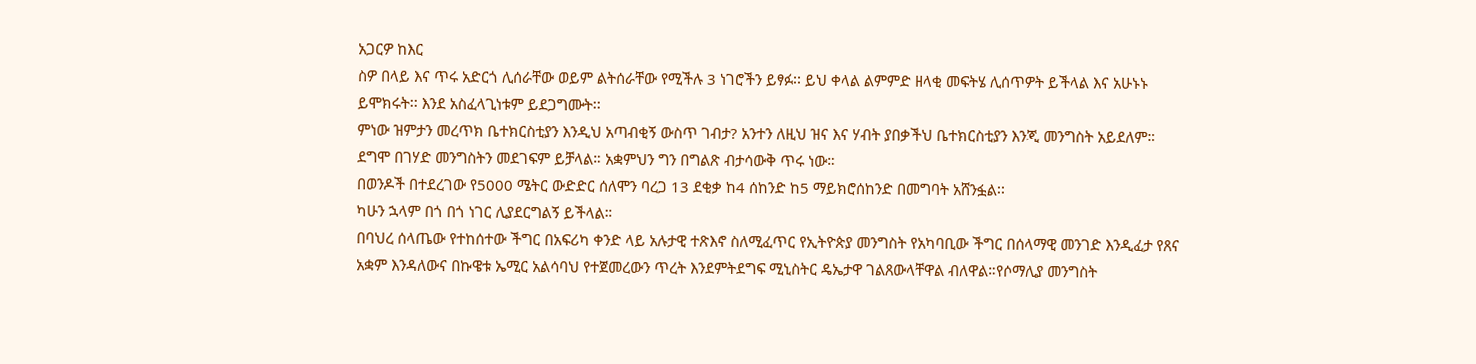አጋርዎ ከእር
ስዎ በላይ እና ጥሩ አድርጎ ሊሰራቸው ወይም ልትሰራቸው የሚችሉ 3 ነገሮችን ይፃፉ፡፡ ይህ ቀላል ልምምድ ዘላቂ መፍትሄ ሊሰጥዎት ይችላል እና አሁኑኑ ይሞክሩት፡፡ እንደ አስፈላጊነቱም ይደጋግሙት፡፡
ምነው ዝምታን መረጥክ ቤተክርስቲያን እንዲህ አጣብቂኝ ውስጥ ገብታ? አንተን ለዚህ ዝና እና ሃብት ያበቃችህ ቤተክርስቲያን እንጂ መንግስት አይደለም። ደግሞ በገሃድ መንግስትን መደገፍም ይቻላል። አቋምህን ግን በግልጽ ብታሳውቅ ጥሩ ነው።
በወንዶች በተደረገው የ5000 ሜትር ውድድር ሰለሞን ባረጋ 13 ደቂቃ ከ4 ሰከንድ ከ5 ማይክሮሰከንድ በመግባት አሸንፏል፡፡
ካሁን ኋላም በጎ በጎ ነገር ሊያደርግልኝ ይችላል።
በባህረ ሰላጤው የተከሰተው ችግር በአፍሪካ ቀንድ ላይ አሉታዊ ተጽእኖ ስለሚፈጥር የኢትዮጵያ መንግስት የአካባቢው ችግር በሰላማዊ መንገድ እንዲፈታ የጸና አቋም እንዳለውና በኩዌቱ ኤሚር አልሳባህ የተጀመረውን ጥረት እንደምትደግፍ ሚኒስትር ዴኤታዋ ገልጸውላቸዋል ብለዋል።የሶማሊያ መንግስት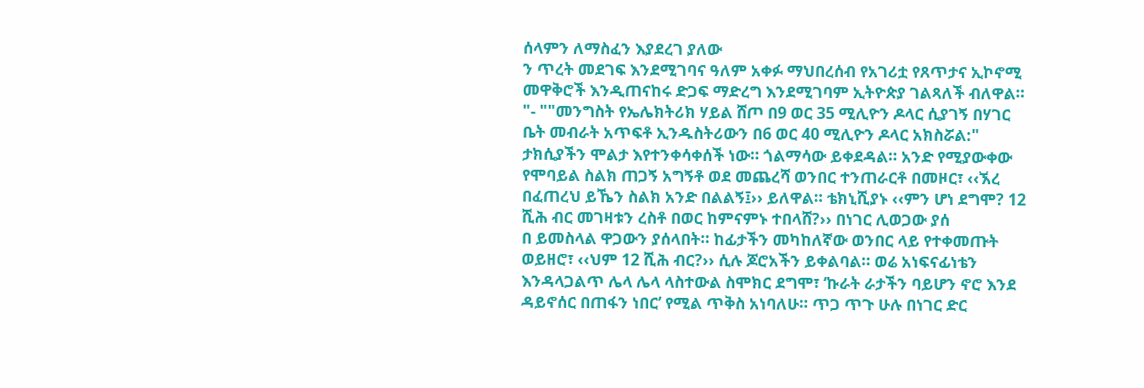ሰላምን ለማስፈን እያደረገ ያለው
ን ጥረት መደገፍ እንደሚገባና ዓለም አቀፉ ማህበረሰብ የአገሪቷ የጸጥታና ኢኮኖሚ መዋቅሮች እንዲጠናከሩ ድጋፍ ማድረግ እንደሚገባም ኢትዮጵያ ገልጻለች ብለዋል።
"- ""መንግስት የኤሌክትሪክ ሃይል ሸጦ በ9 ወር 35 ሚሊዮን ዶላር ሲያገኝ በሃገር ቤት መብራት አጥፍቶ ኢንዱስትሪውን በ6 ወር 40 ሚሊዮን ዶላር አክስሯል:"
ታክሲያችን ሞልታ እየተንቀሳቀሰች ነው። ጎልማሳው ይቀደዳል። አንድ የሚያውቀው የሞባይል ስልክ ጠጋኝ አግኝቶ ወደ መጨረሻ ወንበር ተንጠራርቶ በመዞር፣ ‹‹ኧረ በፈጠረህ ይኼን ስልክ አንድ በልልኝ፤›› ይለዋል። ቴክኒሺያኑ ‹‹ምን ሆነ ደግሞ? 12 ሺሕ ብር መገዛቱን ረስቶ በወር ከምናምኑ ተበላሸ?›› በነገር ሊወጋው ያሰ
በ ይመስላል ዋጋውን ያሰላበት። ከፊታችን መካከለኛው ወንበር ላይ የተቀመጡት ወይዘሮ፣ ‹‹ህም 12 ሺሕ ብር?›› ሲሉ ጆሮአችን ይቀልባል። ወሬ አነፍናፊነቴን እንዳላጋልጥ ሌላ ሌላ ላስተውል ስሞክር ደግሞ፣ ‘ኩራት ራታችን ባይሆን ኖሮ እንደ ዳይኖሰር በጠፋን ነበር’ የሚል ጥቅስ አነባለሁ። ጥጋ ጥጉ ሁሉ በነገር ድር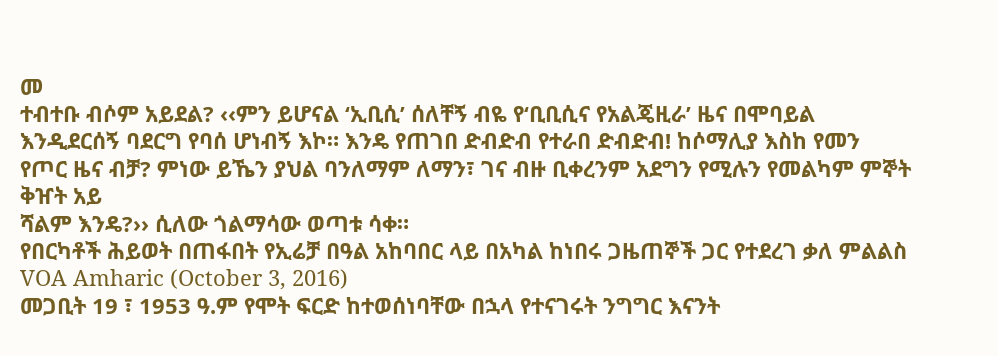መ
ተብተቡ ብሶም አይደል? ‹‹ምን ይሆናል ‘ኢቢሲ’ ሰለቸኝ ብዬ የ‘ቢቢሲና የአልጄዚራ’ ዜና በሞባይል እንዲደርሰኝ ባደርግ የባሰ ሆነብኝ እኮ። እንዴ የጠገበ ድብድብ የተራበ ድብድብ! ከሶማሊያ እስከ የመን የጦር ዜና ብቻ? ምነው ይኼን ያህል ባንለማም ለማን፣ ገና ብዙ ቢቀረንም አደግን የሚሉን የመልካም ምኞት ቅዠት አይ
ሻልም እንዴ?›› ሲለው ጎልማሳው ወጣቱ ሳቀ።
የበርካቶች ሕይወት በጠፋበት የኢሬቻ በዓል አከባበር ላይ በአካል ከነበሩ ጋዜጠኞች ጋር የተደረገ ቃለ ምልልስ VOA Amharic (October 3, 2016)
መጋቢት 19 ፣ 1953 ዓ.ም የሞት ፍርድ ከተወሰነባቸው በኋላ የተናገሩት ንግግር እናንት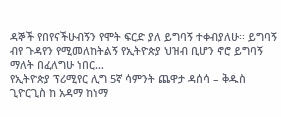ዳኞች የበየናችሁብኝን የሞት ፍርድ ያለ ይግባኝ ተቀብያለሁ፡፡ ይግባኝ ብየ ጉዳየን የሚመለከትልኝ የኢትዮጵያ ህዝብ ቢሆን ኖሮ ይግባኝ ማለት በፈለግሁ ነበር…
የኢትዮጵያ ፕሪሚየር ሊግ 5ኛ ሳምንት ጨዋታ ዳሰሳ – ቅዱስ ጊዮርጊስ ከ አዳማ ከነማ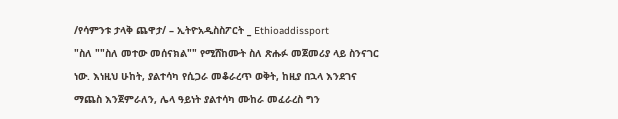/የሳምንቱ ታላቅ ጨዋታ/ – ኢትዮአዲስስፖርት _ Ethioaddissport
"ስለ ""ስለ መተው መሰናክል"" የሚሸከሙት ስለ ጽሑፉ መጀመሪያ ላይ ስንናገር ነው. እነዚህ ሁከት, ያልተሳካ የሲጋራ መቆራረጥ ወቅት, ከዚያ በኋላ እንደገና ማጨስ እንጀምራለን, ሌላ ዓይነት ያልተሳካ ሙከራ መፈራረስ ግን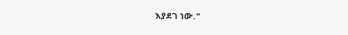እያደገ ነው."